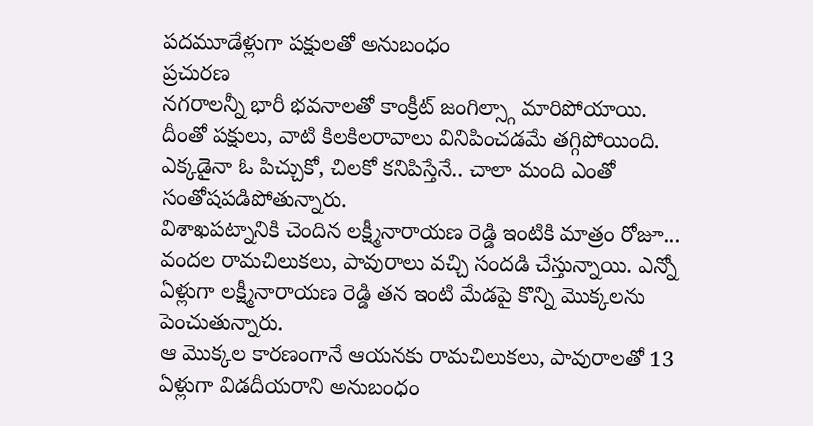పదమూడేళ్లుగా పక్షులతో అనుబంధం
ప్రచురణ
నగరాలన్నీ భారీ భవనాలతో కాంక్రీట్ జంగిల్స్గా మారిపోయాయి.
దీంతో పక్షులు, వాటి కిలకిలరావాలు వినిపించడమే తగ్గిపోయింది. ఎక్కడైనా ఓ పిచ్చుకో, చిలకో కనిపిస్తేనే.. చాలా మంది ఎంతో సంతోషపడిపోతున్నారు.
విశాఖపట్నానికి చెందిన లక్ష్మీనారాయణ రెడ్డి ఇంటికి మాత్రం రోజూ... వందల రామచిలుకలు, పావురాలు వచ్చి సందడి చేస్తున్నాయి. ఎన్నో ఏళ్లుగా లక్ష్మీనారాయణ రెడ్డి తన ఇంటి మేడపై కొన్ని మొక్కలను పెంచుతున్నారు.
ఆ మొక్కల కారణంగానే ఆయనకు రామచిలుకలు, పావురాలతో 13 ఏళ్లుగా విడదీయరాని అనుబంధం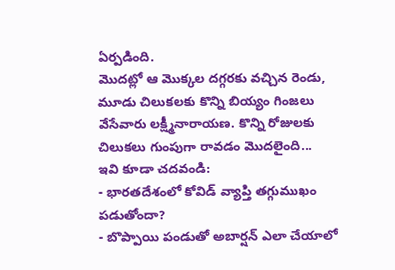ఏర్పడింది.
మొదట్లో ఆ మొక్కల దగ్గరకు వచ్చిన రెండు, మూడు చిలుకలకు కొన్ని బియ్యం గింజలు వేసేవారు లక్ష్మీనారాయణ. కొన్ని రోజులకు చిలుకలు గుంపుగా రావడం మొదలైంది...
ఇవి కూడా చదవండి:
- భారతదేశంలో కోవిడ్ వ్యాప్తి తగ్గుముఖం పడుతోందా?
- బొప్పాయి పండుతో అబార్షన్ ఎలా చేయాలో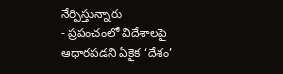నేర్పిస్తున్నారు
- ప్రపంచంలో విదేశాలపై ఆధారపడని ఏకైక ‘దేశం’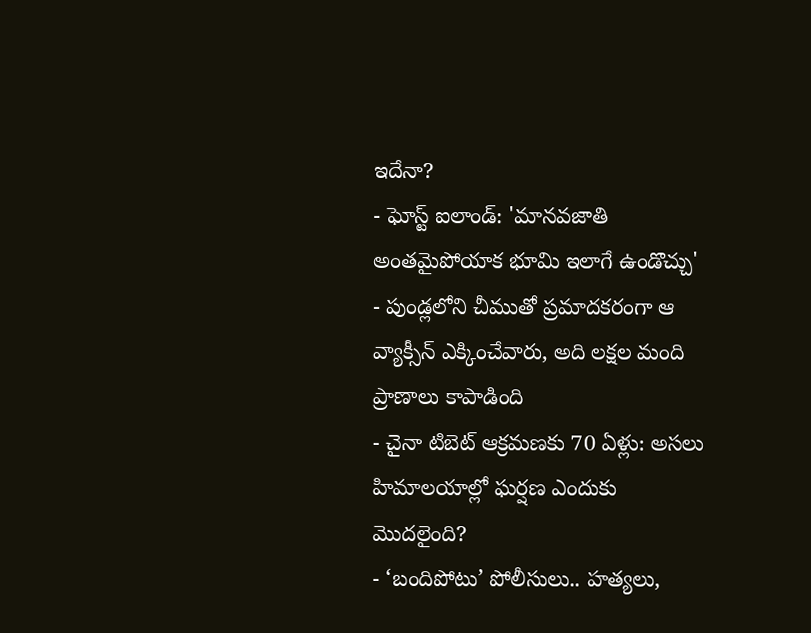ఇదేనా?
- ఘోస్ట్ ఐలాండ్: 'మానవజాతి అంతమైపోయాక భూమి ఇలాగే ఉండొచ్చు'
- పుండ్లలోని చీముతో ప్రమాదకరంగా ఆ వ్యాక్సీన్ ఎక్కించేవారు, అది లక్షల మంది ప్రాణాలు కాపాడింది
- చైనా టిబెట్ ఆక్రమణకు 70 ఏళ్లు: అసలు హిమాలయాల్లో ఘర్షణ ఎందుకు మొదలైంది?
- ‘బందిపోటు’ పోలీసులు.. హత్యలు,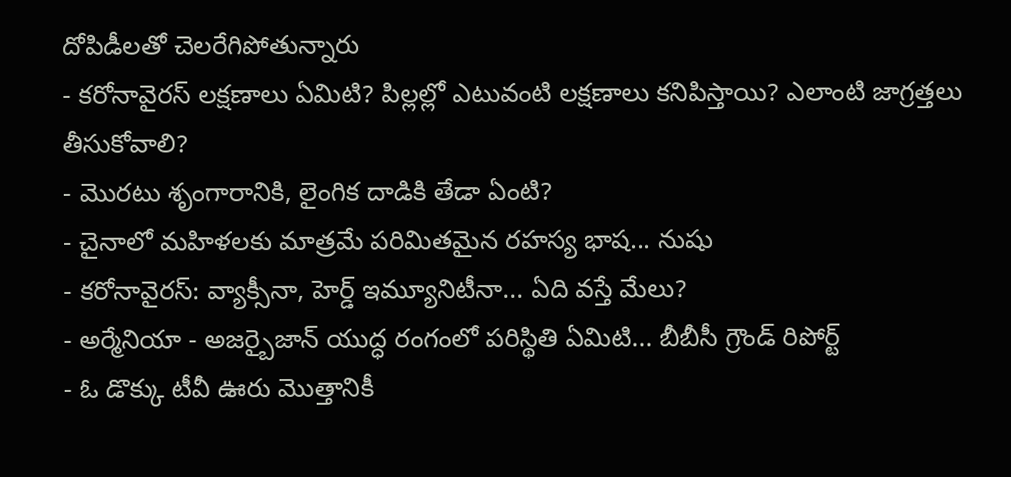దోపిడీలతో చెలరేగిపోతున్నారు
- కరోనావైరస్ లక్షణాలు ఏమిటి? పిల్లల్లో ఎటువంటి లక్షణాలు కనిపిస్తాయి? ఎలాంటి జాగ్రత్తలు తీసుకోవాలి?
- మొరటు శృంగారానికి, లైంగిక దాడికి తేడా ఏంటి?
- చైనాలో మహిళలకు మాత్రమే పరిమితమైన రహస్య భాష... నుషు
- కరోనావైరస్: వ్యాక్సీనా, హెర్డ్ ఇమ్యూనిటీనా... ఏది వస్తే మేలు?
- అర్మేనియా - అజర్బైజాన్ యుద్ధ రంగంలో పరిస్థితి ఏమిటి... బీబీసీ గ్రౌండ్ రిపోర్ట్
- ఓ డొక్కు టీవీ ఊరు మొత్తానికీ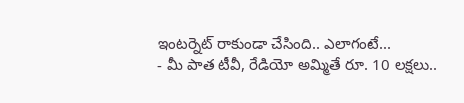ఇంటర్నెట్ రాకుండా చేసింది.. ఎలాగంటే...
- మీ పాత టీవీ, రేడియో అమ్మితే రూ. 10 లక్షలు..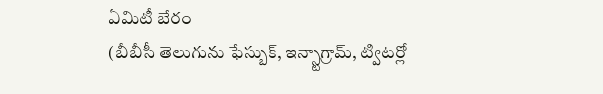ఏమిటీ బేరం
(బీబీసీ తెలుగును ఫేస్బుక్, ఇన్స్టాగ్రామ్, ట్విటర్లో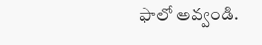ఫాలో అవ్వండి.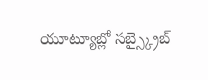యూట్యూబ్లో సబ్స్క్రైబ్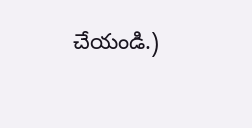చేయండి.)